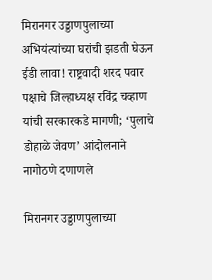मिरानगर उड्डाणपुलाच्या अभियंत्यांच्या घरांची झडती घेऊन ईडी लावा! राष्ट्रवादी शरद पवार पक्षाचे जिल्हाध्यक्ष रविंद्र चव्हाण यांची सरकारकडे मागणी; ‘पुलाचे डोहाळे जेवण’ आंदोलनाने नागोठणे दणाणले

मिरानगर उड्डाणपुलाच्या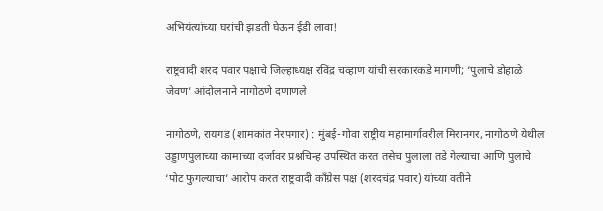अभियंत्यांच्या घरांची झडती घेऊन ईडी लावा!

राष्ट्रवादी शरद पवार पक्षाचे जिल्हाध्यक्ष रविंद्र चव्हाण यांची सरकारकडे मागणी; ‘पुलाचे डोहाळे जेवण’ आंदोलनाने नागोठणे दणाणले

नागोठणे, रायगड (शामकांत नेरपगार) : मुंबई-गोवा राष्ट्रीय महामार्गावरील मिरानगर, नागोठणे येथील उड्डाणपुलाच्या कामाच्या दर्जावर प्रश्नचिन्ह उपस्थित करत तसेच पुलाला तडे गेल्याचा आणि पुलाचे ‘पोट फुगल्याचा’ आरोप करत राष्ट्रवादी काँग्रेस पक्ष (शरदचंद्र पवार) यांच्या वतीने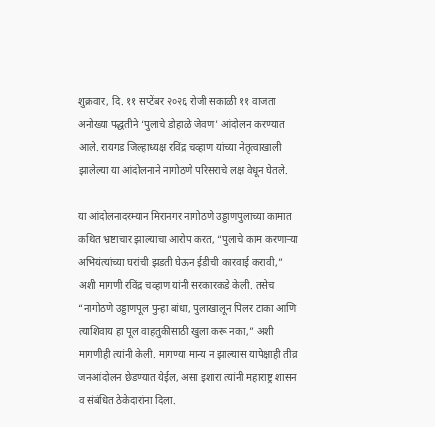शुक्रवार, दि. ११ सप्टेंबर २०२६ रोजी सकाळी ११ वाजता अनोख्या पद्धतीने ‘पुलाचे डोहाळे जेवण’ आंदोलन करण्यात आले. रायगड जिल्हाध्यक्ष रविंद्र चव्हाण यांच्या नेतृत्वाखाली झालेल्या या आंदोलनाने नागोठणे परिसराचे लक्ष वेधून घेतले.

या आंदोलनादरम्यान मिरानगर नागोठणे उड्डाणपुलाच्या कामात कथित भ्रष्टाचार झाल्याचा आरोप करत, “पुलाचे काम करणाऱ्या अभियंत्यांच्या घरांची झडती घेऊन ईडीची कारवाई करावी,” अशी मागणी रविंद्र चव्हाण यांनी सरकारकडे केली. तसेच “नागोठणे उड्डाणपूल पुन्हा बांधा, पुलाखालून पिलर टाका आणि त्याशिवाय हा पूल वाहतुकीसाठी खुला करू नका,” अशी मागणीही त्यांनी केली. मागण्या मान्य न झाल्यास यापेक्षाही तीव्र जनआंदोलन छेडण्यात येईल, असा इशारा त्यांनी महाराष्ट्र शासन व संबंधित ठेकेदारांना दिला.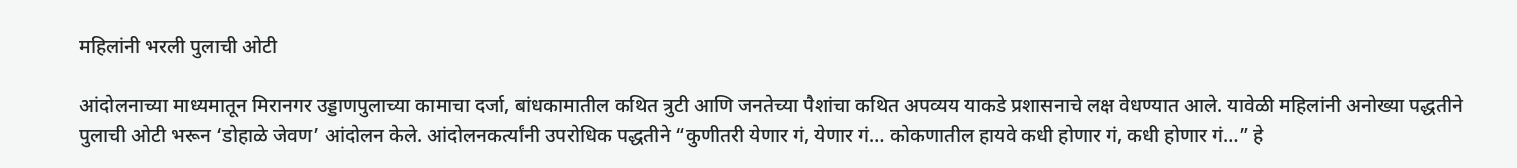महिलांनी भरली पुलाची ओटी

आंदोलनाच्या माध्यमातून मिरानगर उड्डाणपुलाच्या कामाचा दर्जा, बांधकामातील कथित त्रुटी आणि जनतेच्या पैशांचा कथित अपव्यय याकडे प्रशासनाचे लक्ष वेधण्यात आले. यावेळी महिलांनी अनोख्या पद्धतीने पुलाची ओटी भरून ‘डोहाळे जेवण’ आंदोलन केले. आंदोलनकर्त्यांनी उपरोधिक पद्धतीने “कुणीतरी येणार गं, येणार गं… कोकणातील हायवे कधी होणार गं, कधी होणार गं…” हे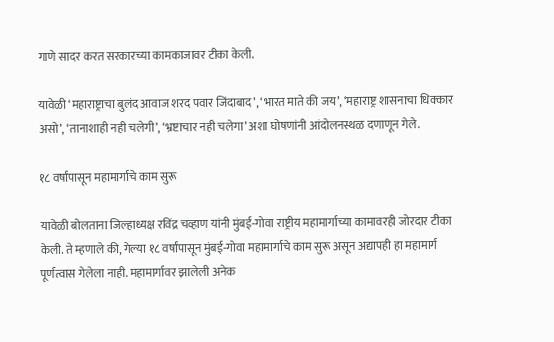गाणे सादर करत सरकारच्या कामकाजावर टीका केली.

यावेळी ‘महाराष्ट्राचा बुलंद आवाज शरद पवार जिंदाबाद’, ‘भारत माते की जय’, ‘महाराष्ट्र शासनाचा धिक्कार असो’, ‘तानाशाही नही चलेगी’, ‘भ्रष्टाचार नही चलेगा’ अशा घोषणांनी आंदोलनस्थळ दणाणून गेले.

१८ वर्षांपासून महामार्गाचे काम सुरू

यावेळी बोलताना जिल्हाध्यक्ष रविंद्र चव्हाण यांनी मुंबई-गोवा राष्ट्रीय महामार्गाच्या कामावरही जोरदार टीका केली. ते म्हणाले की, गेल्या १८ वर्षांपासून मुंबई-गोवा महामार्गाचे काम सुरू असून अद्यापही हा महामार्ग पूर्णत्वास गेलेला नाही. महामार्गावर झालेली अनेक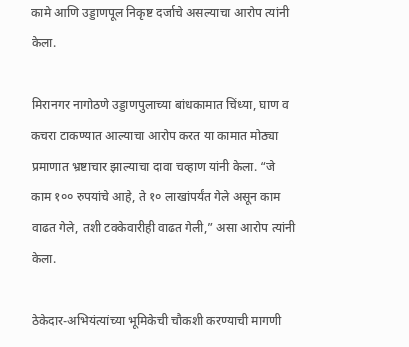कामे आणि उड्डाणपूल निकृष्ट दर्जाचे असल्याचा आरोप त्यांनी केला.

मिरानगर नागोठणे उड्डाणपुलाच्या बांधकामात चिंध्या, घाण व कचरा टाकण्यात आल्याचा आरोप करत या कामात मोठ्या प्रमाणात भ्रष्टाचार झाल्याचा दावा चव्हाण यांनी केला. “जे काम १०० रुपयांचे आहे, ते १० लाखांपर्यंत गेले असून काम वाढत गेले, तशी टक्केवारीही वाढत गेली,” असा आरोप त्यांनी केला.

ठेकेदार-अभियंत्यांच्या भूमिकेची चौकशी करण्याची मागणी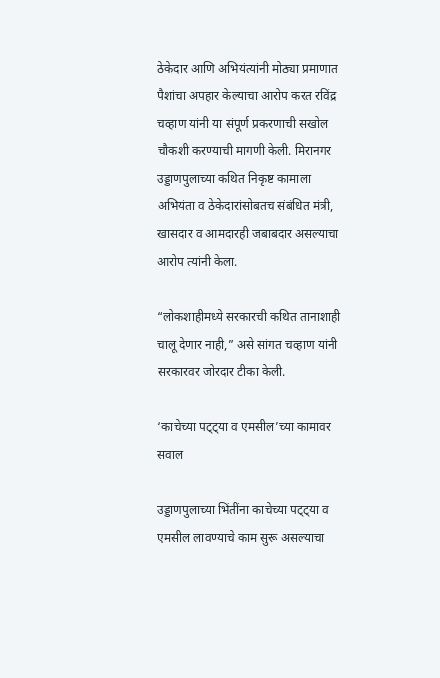ठेकेदार आणि अभियंत्यांनी मोठ्या प्रमाणात पैशांचा अपहार केल्याचा आरोप करत रविंद्र चव्हाण यांनी या संपूर्ण प्रकरणाची सखोल चौकशी करण्याची मागणी केली. मिरानगर उड्डाणपुलाच्या कथित निकृष्ट कामाला अभियंता व ठेकेदारांसोबतच संबंधित मंत्री, खासदार व आमदारही जबाबदार असल्याचा आरोप त्यांनी केला.

“लोकशाहीमध्ये सरकारची कथित तानाशाही चालू देणार नाही,” असे सांगत चव्हाण यांनी सरकारवर जोरदार टीका केली.

‘काचेच्या पट्ट्या व एमसील’च्या कामावर सवाल

उड्डाणपुलाच्या भिंतींना काचेच्या पट्ट्या व एमसील लावण्याचे काम सुरू असल्याचा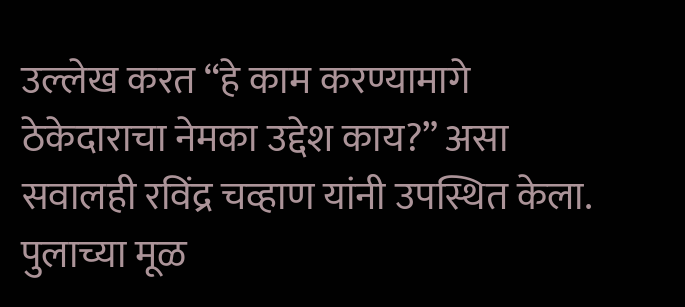उल्लेख करत “हे काम करण्यामागे ठेकेदाराचा नेमका उद्देश काय?” असा सवालही रविंद्र चव्हाण यांनी उपस्थित केला. पुलाच्या मूळ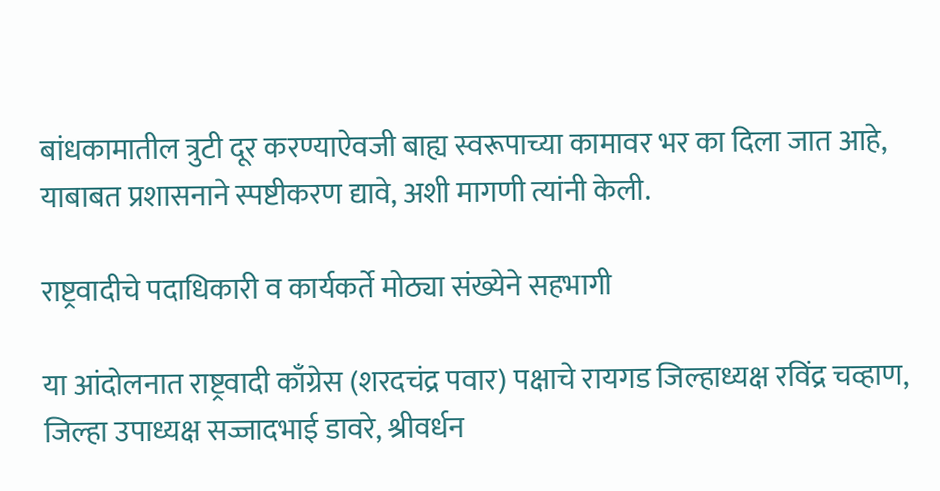बांधकामातील त्रुटी दूर करण्याऐवजी बाह्य स्वरूपाच्या कामावर भर का दिला जात आहे, याबाबत प्रशासनाने स्पष्टीकरण द्यावे, अशी मागणी त्यांनी केली.

राष्ट्रवादीचे पदाधिकारी व कार्यकर्ते मोठ्या संख्येने सहभागी

या आंदोलनात राष्ट्रवादी काँग्रेस (शरदचंद्र पवार) पक्षाचे रायगड जिल्हाध्यक्ष रविंद्र चव्हाण, जिल्हा उपाध्यक्ष सज्जादभाई डावरे, श्रीवर्धन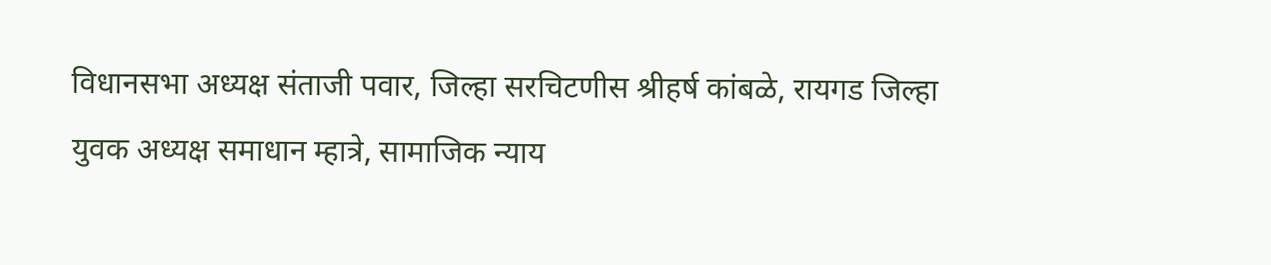विधानसभा अध्यक्ष संताजी पवार, जिल्हा सरचिटणीस श्रीहर्ष कांबळे, रायगड जिल्हा युवक अध्यक्ष समाधान म्हात्रे, सामाजिक न्याय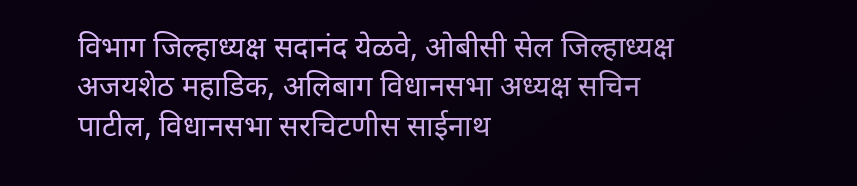विभाग जिल्हाध्यक्ष सदानंद येळवे, ओबीसी सेल जिल्हाध्यक्ष अजयशेठ महाडिक, अलिबाग विधानसभा अध्यक्ष सचिन पाटील, विधानसभा सरचिटणीस साईनाथ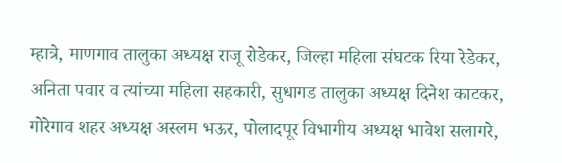म्हात्रे, माणगाव तालुका अध्यक्ष राजू रोडेकर, जिल्हा महिला संघटक रिया रेडेकर, अनिता पवार व त्यांच्या महिला सहकारी, सुधागड तालुका अध्यक्ष दिनेश काटकर, गोरेगाव शहर अध्यक्ष अस्लम भऊर, पोलादपूर विभागीय अध्यक्ष भावेश सलागरे,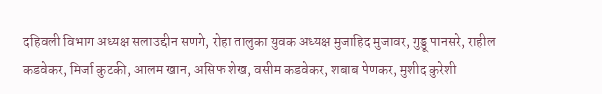दहिवली विभाग अध्यक्ष सलाउद्दीन सणगे, रोहा तालुका युवक अध्यक्ष मुजाहिद मुजावर, गुड्डू पानसरे, राहील कडवेकर, मिर्जा कुटकी, आलम खान, असिफ शेख, वसीम कडवेकर, शबाब पेणकर, मुशीद कुरेशी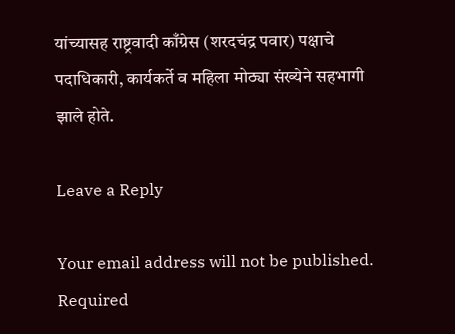यांच्यासह राष्ट्रवादी काँग्रेस (शरदचंद्र पवार) पक्षाचे पदाधिकारी, कार्यकर्ते व महिला मोठ्या संख्येने सहभागी झाले होते.

Leave a Reply

Your email address will not be published. Required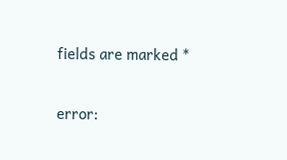fields are marked *

error: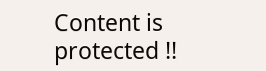Content is protected !!